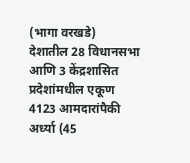(भागा वरखडे)
देशातील 28 विधानसभा आणि 3 केंद्रशासित प्रदेशांमधील एकूण 4123 आमदारांपैकी अर्ध्या (45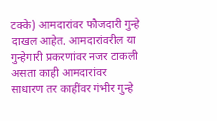टक्के) आमदारांवर फौजदारी गुन्हे दाखल आहेत. आमदारांवरील या गुन्हेगारी प्रकरणांवर नजर टाकली असता काही आमदारांवर साधारण तर काहींवर गंभीर गुन्हे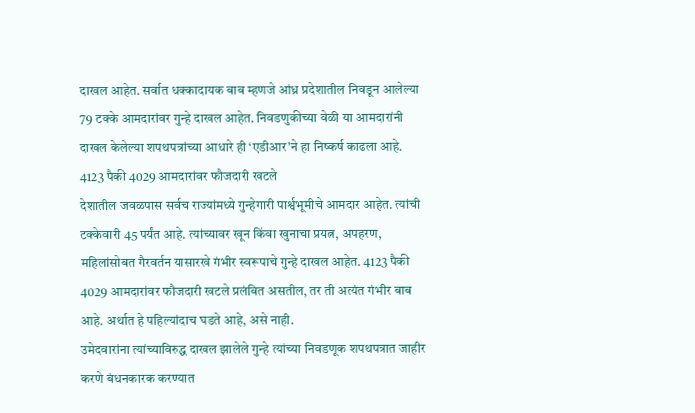दाखल आहेत. सर्वात धक्कादायक बाब म्हणजे आंध्र प्रदेशातील निवडून आलेल्या 79 टक्के आमदारांवर गुन्हे दाखल आहेत. निवडणुकीच्या वेळी या आमदारांनी दाखल केलेल्या शपथपत्रांच्या आधारे ही ‘एडीआर’ने हा निष्कर्ष काढला आहे.
4123 पैकी 4029 आमदारांवर फौजदारी खटले
देशातील जवळपास सर्वच राज्यांमध्ये गुन्हेगारी पार्श्वभूमीचे आमदार आहेत. त्यांची टक्केवारी 45 पर्यंत आहे. त्यांच्यावर खून किंवा खुनाचा प्रयत्न, अपहरण, महिलांसोबत गैरवर्तन यासारखे गंभीर स्वरूपाचे गुन्हे दाखल आहेत. 4123 पैकी 4029 आमदारांवर फौजदारी खटले प्रलंबित असतील, तर ती अत्यंत गंभीर बाब आहे. अर्थात हे पहिल्यांदाच घडते आहे, असे नाही.
उमेदवारांना त्यांच्याविरुद्ध दाखल झालेले गुन्हे त्यांच्या निवडणूक शपथपत्रात जाहीर करणे बंधनकारक करण्यात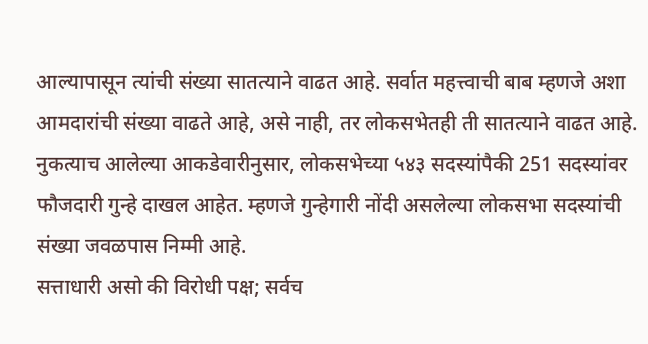आल्यापासून त्यांची संख्या सातत्याने वाढत आहे. सर्वात महत्त्वाची बाब म्हणजे अशा आमदारांची संख्या वाढते आहे, असे नाही, तर लोकसभेतही ती सातत्याने वाढत आहे. नुकत्याच आलेल्या आकडेवारीनुसार, लोकसभेच्या ५४३ सदस्यांपैकी 251 सदस्यांवर फौजदारी गुन्हे दाखल आहेत. म्हणजे गुन्हेगारी नोंदी असलेल्या लोकसभा सदस्यांची संख्या जवळपास निम्मी आहे.
सत्ताधारी असो की विरोधी पक्ष; सर्वच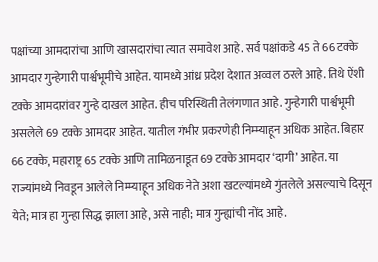पक्षांच्या आमदारांचा आणि खासदारांचा त्यात समावेश आहे. सर्व पक्षांकडे 45 ते 66 टक्के आमदार गुन्हेगारी पार्श्वभूमीचे आहेत. यामध्ये आंध्र प्रदेश देशात अव्वल ठरले आहे. तिथे ऐंशी टक्के आमदारांवर गुन्हे दाखल आहेत. हीच परिस्थिती तेलंगणात आहे. गुन्हेगारी पार्श्वभूमी असलेले 69 टक्के आमदार आहेत. यातील गंभीर प्रकरणेही निम्म्याहून अधिक आहेत. बिहार 66 टक्के, महाराष्ट्र 65 टक्के आणि तामिळनाडूत 69 टक्के आमदार ‘दागी’ आहेत. या राज्यांमध्ये निवडून आलेले निम्म्याहून अधिक नेते अशा खटल्यांमध्ये गुंतलेले असल्याचे दिसून येते; मात्र हा गुन्हा सिद्ध झाला आहे, असे नाही; मात्र गुन्ह्यांची नोंद आहे.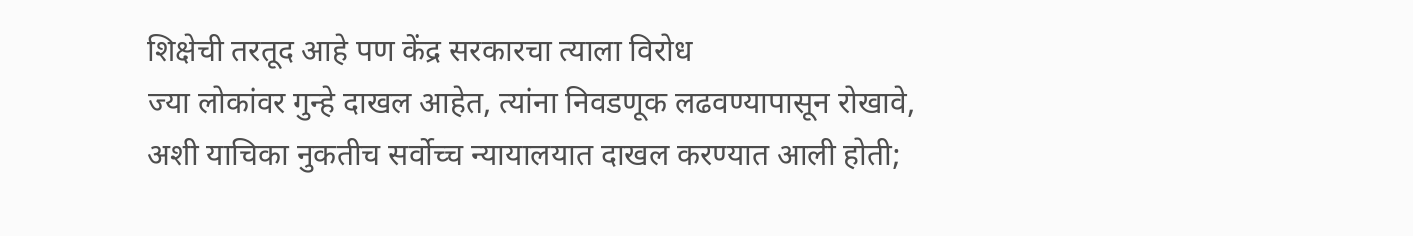शिक्षेची तरतूद आहे पण केंद्र सरकारचा त्याला विरोध
ज्या लोकांवर गुन्हे दाखल आहेत, त्यांना निवडणूक लढवण्यापासून रोखावे, अशी याचिका नुकतीच सर्वोच्च न्यायालयात दाखल करण्यात आली होती;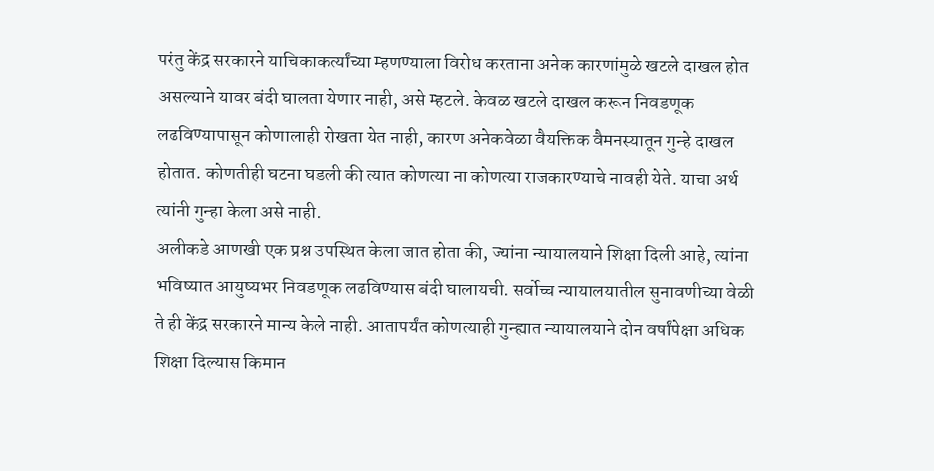परंतु केंद्र सरकारने याचिकाकर्त्यांच्या म्हणण्याला विरोध करताना अनेक कारणांमुळे खटले दाखल होत असल्याने यावर बंदी घालता येणार नाही, असे म्हटले. केवळ खटले दाखल करून निवडणूक लढविण्यापासून कोणालाही रोखता येत नाही, कारण अनेकवेळा वैयक्तिक वैमनस्यातून गुन्हे दाखल होतात. कोणतीही घटना घडली की त्यात कोणत्या ना कोणत्या राजकारण्याचे नावही येते. याचा अर्थ त्यांनी गुन्हा केला असे नाही.
अलीकडे आणखी एक प्रश्न उपस्थित केला जात होता की, ज्यांना न्यायालयाने शिक्षा दिली आहे, त्यांना भविष्यात आयुष्यभर निवडणूक लढविण्यास बंदी घालायची. सर्वोच्च न्यायालयातील सुनावणीच्या वेळी ते ही केंद्र सरकारने मान्य केले नाही. आतापर्यंत कोणत्याही गुन्ह्यात न्यायालयाने दोन वर्षांपेक्षा अधिक शिक्षा दिल्यास किमान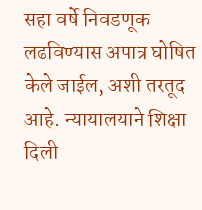सहा वर्षे निवडणूक लढविण्यास अपात्र घोषित केले जाईल, अशी तरतूद आहे. न्यायालयाने शिक्षा दिली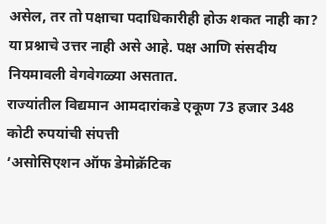असेल, तर तो पक्षाचा पदाधिकारीही होऊ शकत नाही का? या प्रश्नाचे उत्तर नाही असे आहे. पक्ष आणि संसदीय नियमावली वेगवेगळ्या असतात.
राज्यांतील विद्यमान आमदारांकडे एकूण 73 हजार 348 कोटी रुपयांची संपत्ती
‘असोसिएशन ऑफ डेमोक्रॅटिक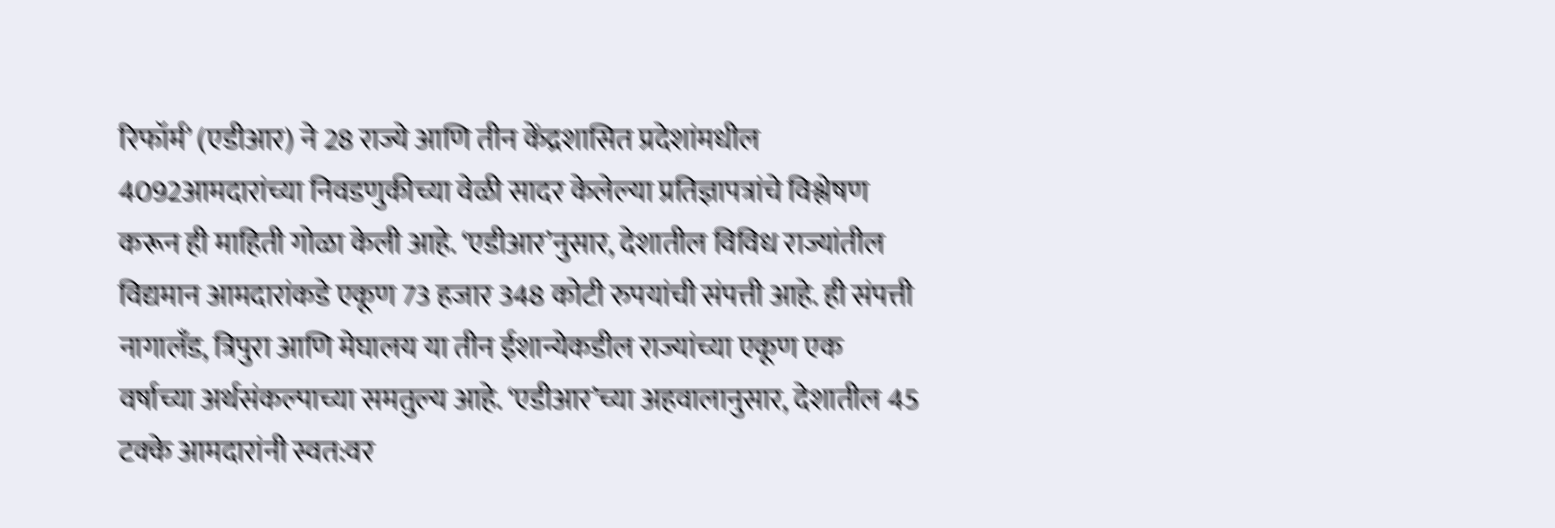रिफॉर्म’ (एडीआर) ने 28 राज्ये आणि तीन केंद्रशासित प्रदेशांमधील 4092आमदारांच्या निवडणुकीच्या वेळी सादर केलेल्या प्रतिज्ञापत्रांचे विश्लेषण करून ही माहिती गोळा केली आहे. ‘एडीआर’नुसार, देशातील विविध राज्यांतील विद्यमान आमदारांकडे एकूण 73 हजार 348 कोटी रुपयांची संपत्ती आहे. ही संपत्ती नागालँड, त्रिपुरा आणि मेघालय या तीन ईशान्येकडील राज्यांच्या एकूण एक वर्षाच्या अर्थसंकल्पाच्या समतुल्य आहे. ‘एडीआर’च्या अहवालानुसार, देशातील 45 टक्के आमदारांनी स्वत:वर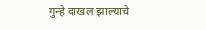गुन्हे दाखल झाल्याचे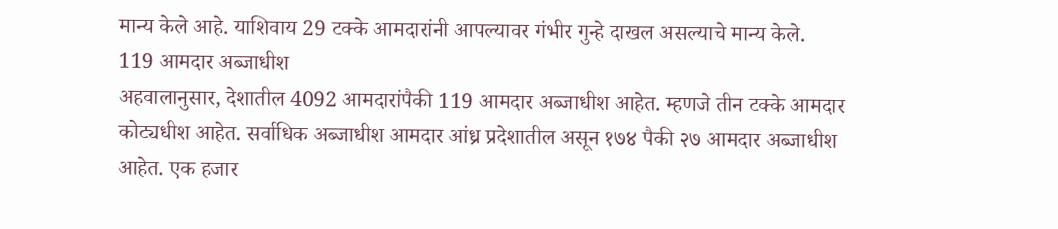मान्य केले आहे. याशिवाय 29 टक्के आमदारांनी आपल्यावर गंभीर गुन्हे दाखल असल्याचे मान्य केले.
119 आमदार अब्जाधीश
अहवालानुसार, देशातील 4092 आमदारांपैकी 119 आमदार अब्जाधीश आहेत. म्हणजे तीन टक्के आमदार कोट्यधीश आहेत. सर्वाधिक अब्जाधीश आमदार आंध्र प्रदेशातील असून १७४ पैकी २७ आमदार अब्जाधीश आहेत. एक हजार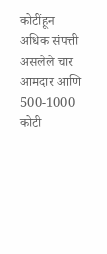कोटींहून अधिक संपत्ती असलेले चार आमदार आणि 500-1000 कोटी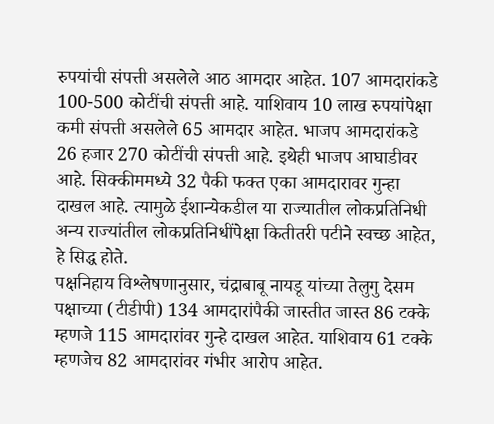रुपयांची संपत्ती असलेले आठ आमदार आहेत. 107 आमदारांकडे 100-500 कोटींची संपत्ती आहे. याशिवाय 10 लाख रुपयांपेक्षा कमी संपत्ती असलेले 65 आमदार आहेत. भाजप आमदारांकडे 26 हजार 270 कोटींची संपत्ती आहे. इथेही भाजप आघाडीवर आहे. सिक्कीममध्ये 32 पैकी फक्त एका आमदारावर गुन्हा दाखल आहे. त्यामुळे ईशान्येकडील या राज्यातील लोकप्रतिनिधी अन्य राज्यांतील लोकप्रतिनिधींपेक्षा कितीतरी पटीने स्वच्छ आहेत, हे सिद्ध होते.
पक्षनिहाय विश्लेषणानुसार, चंद्राबाबू नायडू यांच्या तेलुगु देसम पक्षाच्या (टीडीपी) 134 आमदारांपैकी जास्तीत जास्त 86 टक्के म्हणजे 115 आमदारांवर गुन्हे दाखल आहेत. याशिवाय 61 टक्के म्हणजेच 82 आमदारांवर गंभीर आरोप आहेत.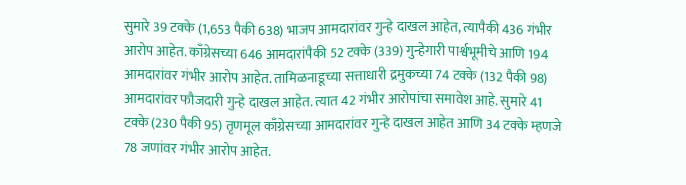सुमारे 39 टक्के (1,653 पैकी 638) भाजप आमदारांवर गुन्हे दाखल आहेत, त्यापैकी 436 गंभीर आरोप आहेत. काँग्रेसच्या 646 आमदारांपैकी 52 टक्के (339) गुन्हेगारी पार्श्वभूमीचे आणि 194 आमदारांवर गंभीर आरोप आहेत. तामिळनाडूच्या सत्ताधारी द्रमुकच्या 74 टक्के (132 पैकी 98) आमदारांवर फौजदारी गुन्हे दाखल आहेत. त्यात 42 गंभीर आरोपांचा समावेश आहे. सुमारे 41 टक्के (230 पैकी 95) तृणमूल काँग्रेसच्या आमदारांवर गुन्हे दाखल आहेत आणि 34 टक्के म्हणजे 78 जणांवर गंभीर आरोप आहेत.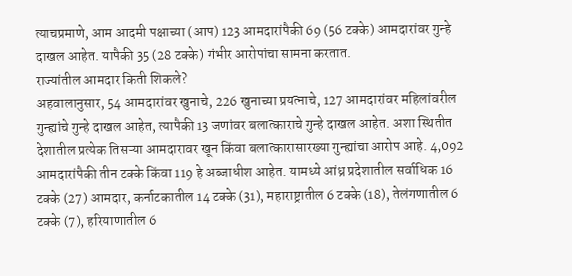त्याचप्रमाणे, आम आदमी पक्षाच्या (आप) 123 आमदारांपैकी 69 (56 टक्के) आमदारांवर गुन्हे दाखल आहेत. यापैकी 35 (28 टक्के) गंभीर आरोपांचा सामना करतात.
राज्यांतील आमदार किती शिकले?
अहवालानुसार, 54 आमदारांवर खुनाचे, 226 खुनाच्या प्रयत्नाचे, 127 आमदारांवर महिलांवरील गुन्ह्यांचे गुन्हे दाखल आहेत, त्यापैकी 13 जणांवर बलात्काराचे गुन्हे दाखल आहेत. अशा स्थितीत देशातील प्रत्येक तिसऱ्या आमदारावर खून किंवा बलात्कारासारख्या गुन्ह्यांचा आरोप आहे. 4,092 आमदारांपैकी तीन टक्के किंवा 119 हे अब्जाधीश आहेत. यामध्ये आंध्र प्रदेशातील सर्वाधिक 16 टक्के (27) आमदार, कर्नाटकातील 14 टक्के (31), महाराष्ट्रातील 6 टक्के (18), तेलंगणातील 6 टक्के (7), हरियाणातील 6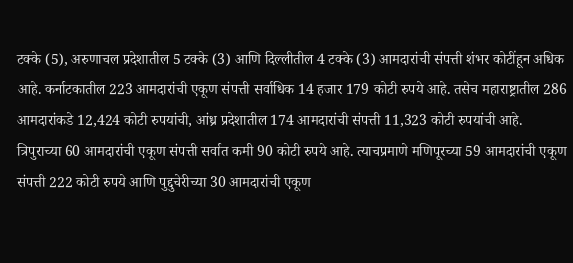टक्के (5), अरुणाचल प्रदेशातील 5 टक्के (3) आणि दिल्लीतील 4 टक्के (3) आमदारांची संपत्ती शंभर कोटींहून अधिक आहे. कर्नाटकातील 223 आमदारांची एकूण संपत्ती सर्वाधिक 14 हजार 179 कोटी रुपये आहे. तसेच महाराष्ट्रातील 286 आमदारांकडे 12,424 कोटी रुपयांची, आंध्र प्रदेशातील 174 आमदारांची संपत्ती 11,323 कोटी रुपयांची आहे. त्रिपुराच्या 60 आमदारांची एकूण संपत्ती सर्वात कमी 90 कोटी रुपये आहे. त्याचप्रमाणे मणिपूरच्या 59 आमदारांची एकूण संपत्ती 222 कोटी रुपये आणि पुद्दुचेरीच्या 30 आमदारांची एकूण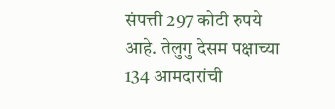संपत्ती 297 कोटी रुपये आहे. तेलुगु देसम पक्षाच्या 134 आमदारांची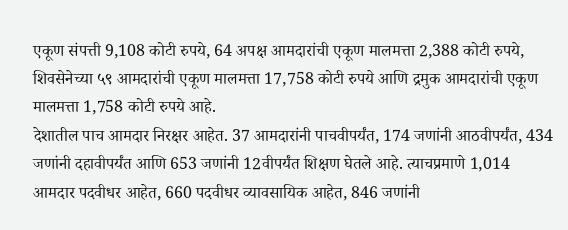एकूण संपत्ती 9,108 कोटी रुपये, 64 अपक्ष आमदारांची एकूण मालमत्ता 2,388 कोटी रुपये, शिवसेनेच्या ५९ आमदारांची एकूण मालमत्ता 17,758 कोटी रुपये आणि द्रमुक आमदारांची एकूण मालमत्ता 1,758 कोटी रुपये आहे.
देशातील पाच आमदार निरक्षर आहेत. 37 आमदारांनी पाचवीपर्यंत, 174 जणांनी आठवीपर्यंत, 434 जणांनी दहावीपर्यंत आणि 653 जणांनी 12वीपर्यंत शिक्षण घेतले आहे. त्याचप्रमाणे 1,014 आमदार पदवीधर आहेत, 660 पदवीधर व्यावसायिक आहेत, 846 जणांनी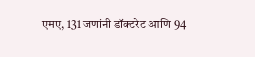एमए, 131 जणांनी डॉक्टरेट आणि 94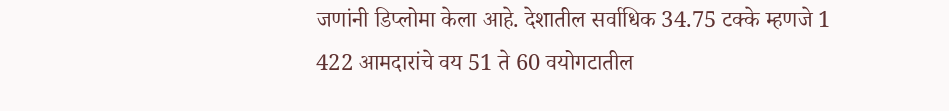जणांनी डिप्लोमा केला आहे. देशातील सर्वाधिक 34.75 टक्के म्हणजे 1 422 आमदारांचे वय 51 ते 60 वयोगटातील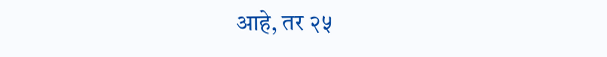आहे, तर २५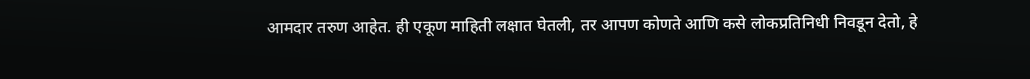आमदार तरुण आहेत. ही एकूण माहिती लक्षात घेतली, तर आपण कोणते आणि कसे लोकप्रतिनिधी निवडून देतो, हे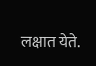लक्षात येते.